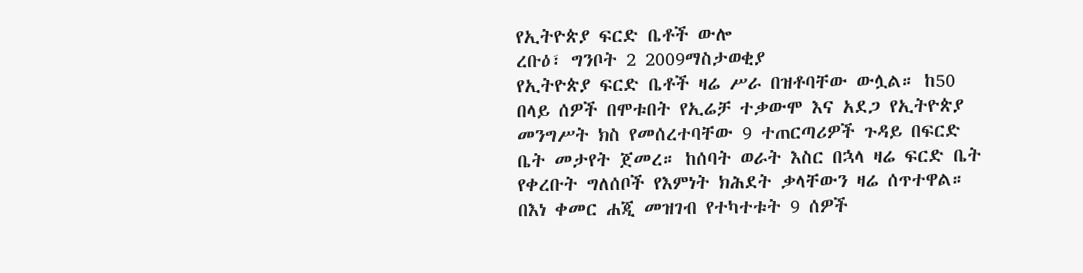የኢትዮጵያ ፍርድ ቤቶች ውሎ
ረቡዕ፣ ግንቦት 2 2009ማስታወቂያ
የኢትዮጵያ ፍርድ ቤቶች ዛሬ ሥራ በዝቶባቸው ውሏል። ከ50 በላይ ሰዎች በሞቱበት የኢሬቻ ተቃውሞ እና አደጋ የኢትዮጵያ መንግሥት ክስ የመሰረተባቸው 9 ተጠርጣሪዎች ጉዳይ በፍርድ ቤት መታየት ጀመረ። ከሰባት ወራት እስር በኋላ ዛሬ ፍርድ ቤት የቀረቡት ግለሰቦች የእምነት ክሕደት ቃላቸውን ዛሬ ሰጥተዋል። በእነ ቀመር ሐጂ መዝገብ የተካተቱት 9 ሰዎች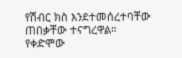የሽብር ክስ እንደተመሰረተባቸው ጠበቃቸው ተናግረዋል። የቀድሞው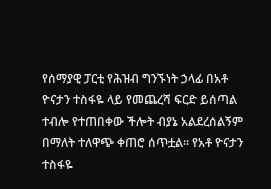የሰማያዊ ፓርቲ የሕዝብ ግንኙነት ኃላፊ በአቶ ዮናታን ተስፋዬ ላይ የመጨረሻ ፍርድ ይሰጣል ተብሎ የተጠበቀው ችሎት ብያኔ አልደረሰልኝም በማለት ተለዋጭ ቀጠሮ ሰጥቷል። የአቶ ዮናታን ተስፋዬ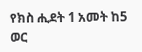የክስ ሒደት 1 አመት ከ5 ወር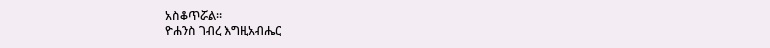አስቆጥሯል።
ዮሐንስ ገብረ እግዚአብሔር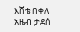እሸቴ በቀለ
አዜብ ታደሰ